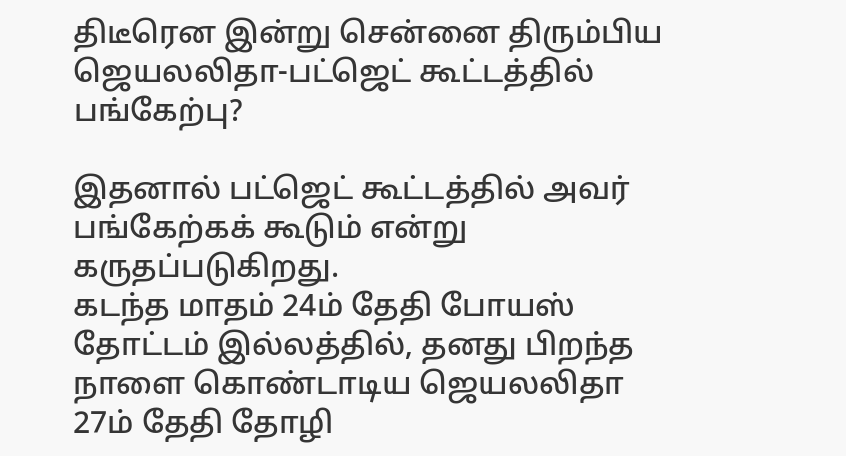திடீரென இன்று சென்னை திரும்பிய ஜெயலலிதா-பட்ஜெட் கூட்டத்தில் பங்கேற்பு?

இதனால் பட்ஜெட் கூட்டத்தில் அவர் பங்கேற்கக் கூடும் என்று கருதப்படுகிறது.
கடந்த மாதம் 24ம் தேதி போயஸ் தோட்டம் இல்லத்தில், தனது பிறந்த நாளை கொண்டாடிய ஜெயலலிதா 27ம் தேதி தோழி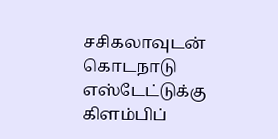சசிகலாவுடன் கொடநாடு எஸ்டேட்டுக்கு கிளம்பிப்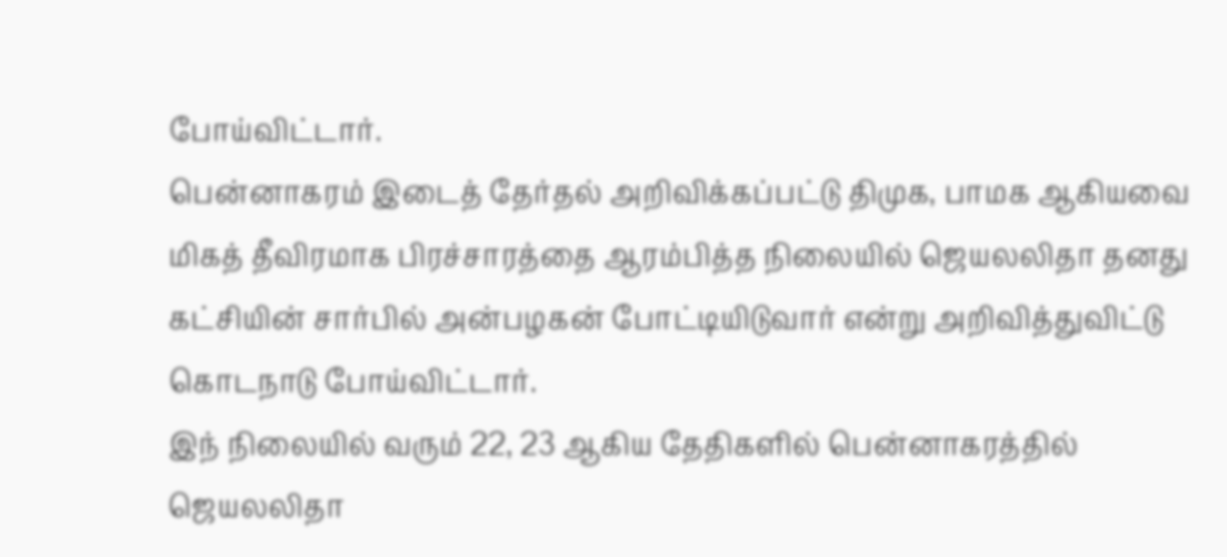போய்விட்டார்.
பென்னாகரம் இடைத் தேர்தல் அறிவிக்கப்பட்டு திமுக, பாமக ஆகியவை மிகத் தீவிரமாக பிரச்சாரத்தை ஆரம்பித்த நிலையில் ஜெயலலிதா தனது கட்சியின் சார்பில் அன்பழகன் போட்டியிடுவார் என்று அறிவித்துவிட்டு கொடநாடு போய்விட்டார்.
இந் நிலையில் வரும் 22, 23 ஆகிய தேதிகளில் பென்னாகரத்தில் ஜெயலலிதா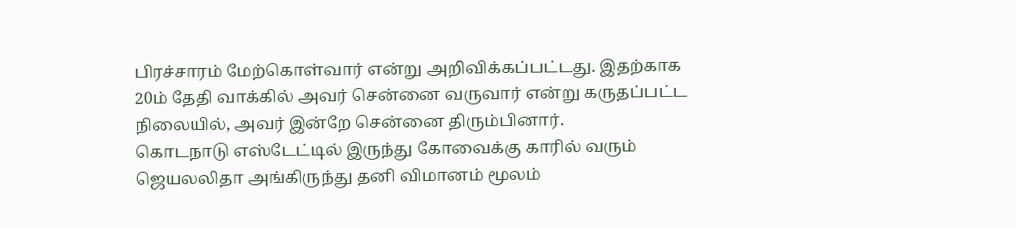பிரச்சாரம் மேற்கொள்வார் என்று அறிவிக்கப்பட்டது. இதற்காக 20ம் தேதி வாக்கில் அவர் சென்னை வருவார் என்று கருதப்பட்ட நிலையில், அவர் இன்றே சென்னை திரும்பினார்.
கொடநாடு எஸ்டேட்டில் இருந்து கோவைக்கு காரில் வரும் ஜெயலலிதா அங்கிருந்து தனி விமானம் மூலம்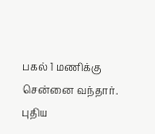பகல் 1 மணிக்கு சென்னை வந்தார்.
புதிய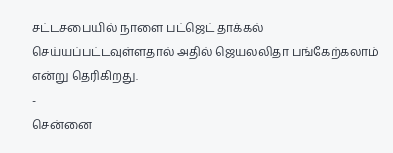சட்டசபையில் நாளை பட்ஜெட் தாக்கல் செய்யப்பட்டவுள்ளதால் அதில் ஜெயலலிதா பங்கேற்கலாம் என்று தெரிகிறது.
-
சென்னை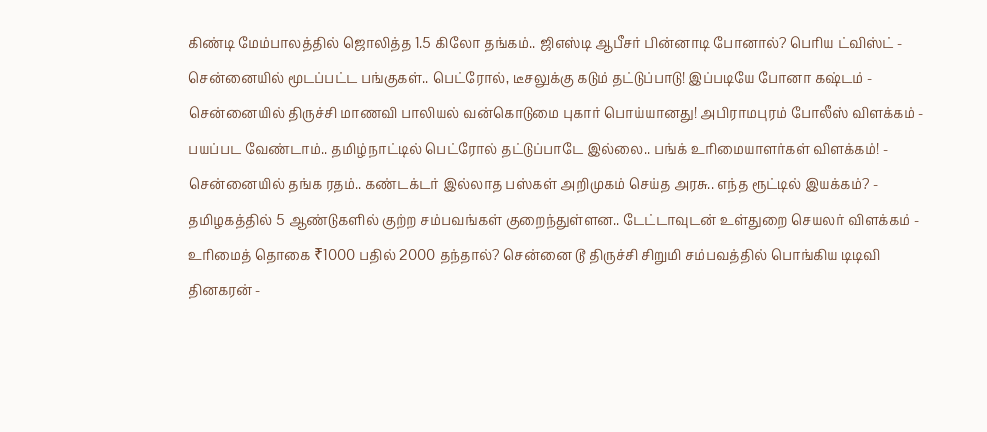கிண்டி மேம்பாலத்தில் ஜொலித்த 1.5 கிலோ தங்கம்.. ஜிஎஸ்டி ஆபீசர் பின்னாடி போனால்? பெரிய ட்விஸ்ட் -
சென்னையில் மூடப்பட்ட பங்குகள்.. பெட்ரோல், டீசலுக்கு கடும் தட்டுப்பாடு! இப்படியே போனா கஷ்டம் -
சென்னையில் திருச்சி மாணவி பாலியல் வன்கொடுமை புகார் பொய்யானது! அபிராமபுரம் போலீஸ் விளக்கம் -
பயப்பட வேண்டாம்.. தமிழ்நாட்டில் பெட்ரோல் தட்டுப்பாடே இல்லை.. பங்க் உரிமையாளர்கள் விளக்கம்! -
சென்னையில் தங்க ரதம்.. கண்டக்டர் இல்லாத பஸ்கள் அறிமுகம் செய்த அரசு.. எந்த ரூட்டில் இயக்கம்? -
தமிழகத்தில் 5 ஆண்டுகளில் குற்ற சம்பவங்கள் குறைந்துள்ளன.. டேட்டாவுடன் உள்துறை செயலர் விளக்கம் -
உரிமைத் தொகை ₹1000 பதில் 2000 தந்தால்? சென்னை டூ திருச்சி சிறுமி சம்பவத்தில் பொங்கிய டிடிவி தினகரன் -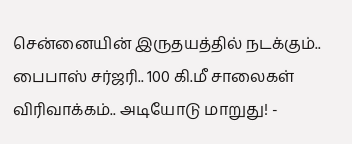சென்னையின் இருதயத்தில் நடக்கும்.. பைபாஸ் சர்ஜரி.. 100 கி.மீ சாலைகள் விரிவாக்கம்.. அடியோடு மாறுது! -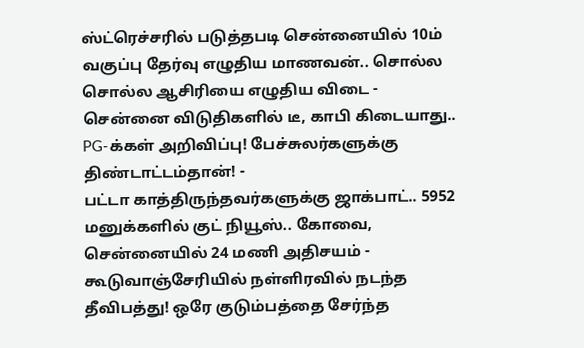ஸ்ட்ரெச்சரில் படுத்தபடி சென்னையில் 10ம் வகுப்பு தேர்வு எழுதிய மாணவன்.. சொல்ல சொல்ல ஆசிரியை எழுதிய விடை -
சென்னை விடுதிகளில் டீ, காபி கிடையாது.. PG-க்கள் அறிவிப்பு! பேச்சுலர்களுக்கு திண்டாட்டம்தான்! -
பட்டா காத்திருந்தவர்களுக்கு ஜாக்பாட்.. 5952 மனுக்களில் குட் நியூஸ்.. கோவை, சென்னையில் 24 மணி அதிசயம் -
கூடுவாஞ்சேரியில் நள்ளிரவில் நடந்த தீவிபத்து! ஒரே குடும்பத்தை சேர்ந்த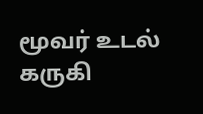மூவர் உடல் கருகி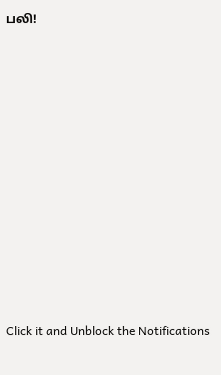பலி!












Click it and Unblock the Notifications